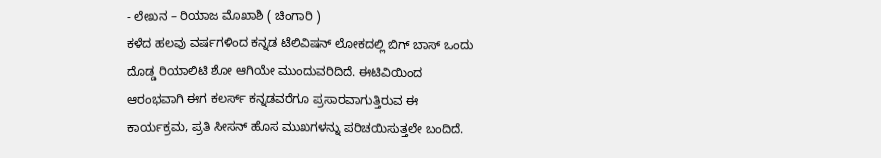- ಲೇಖನ – ರಿಯಾಜ ಮೊಖಾಶಿ ( ಚಿಂಗಾರಿ )
ಕಳೆದ ಹಲವು ವರ್ಷಗಳಿಂದ ಕನ್ನಡ ಟೆಲಿವಿಷನ್ ಲೋಕದಲ್ಲಿ ಬಿಗ್ ಬಾಸ್ ಒಂದು ದೊಡ್ಡ ರಿಯಾಲಿಟಿ ಶೋ ಆಗಿಯೇ ಮುಂದುವರಿದಿದೆ. ಈಟಿವಿಯಿಂದ ಆರಂಭವಾಗಿ ಈಗ ಕಲರ್ಸ್ ಕನ್ನಡವರೆಗೂ ಪ್ರಸಾರವಾಗುತ್ತಿರುವ ಈ ಕಾರ್ಯಕ್ರಮ, ಪ್ರತಿ ಸೀಸನ್ ಹೊಸ ಮುಖಗಳನ್ನು ಪರಿಚಯಿಸುತ್ತಲೇ ಬಂದಿದೆ.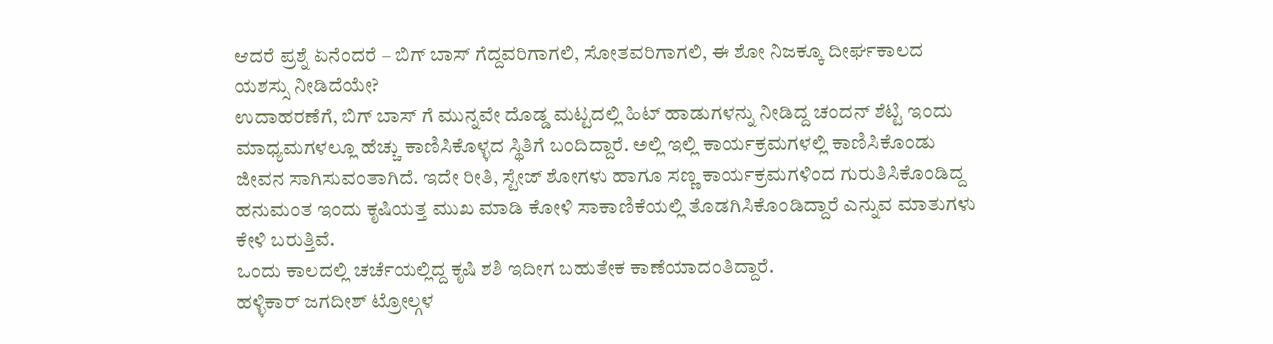ಆದರೆ ಪ್ರಶ್ನೆ ಏನೆಂದರೆ – ಬಿಗ್ ಬಾಸ್ ಗೆದ್ದವರಿಗಾಗಲಿ, ಸೋತವರಿಗಾಗಲಿ, ಈ ಶೋ ನಿಜಕ್ಕೂ ದೀರ್ಘಕಾಲದ ಯಶಸ್ಸು ನೀಡಿದೆಯೇ?
ಉದಾಹರಣೆಗೆ, ಬಿಗ್ ಬಾಸ್ ಗೆ ಮುನ್ನವೇ ದೊಡ್ಡ ಮಟ್ಟದಲ್ಲಿ ಹಿಟ್ ಹಾಡುಗಳನ್ನು ನೀಡಿದ್ದ ಚಂದನ್ ಶೆಟ್ಟಿ ಇಂದು ಮಾಧ್ಯಮಗಳಲ್ಲೂ ಹೆಚ್ಚು ಕಾಣಿಸಿಕೊಳ್ಳದ ಸ್ಥಿತಿಗೆ ಬಂದಿದ್ದಾರೆ. ಅಲ್ಲಿ ಇಲ್ಲಿ ಕಾರ್ಯಕ್ರಮಗಳಲ್ಲಿ ಕಾಣಿಸಿಕೊಂಡು ಜೀವನ ಸಾಗಿಸುವಂತಾಗಿದೆ. ಇದೇ ರೀತಿ, ಸ್ಟೇಜ್ ಶೋಗಳು ಹಾಗೂ ಸಣ್ಣ ಕಾರ್ಯಕ್ರಮಗಳಿಂದ ಗುರುತಿಸಿಕೊಂಡಿದ್ದ ಹನುಮಂತ ಇಂದು ಕೃಷಿಯತ್ತ ಮುಖ ಮಾಡಿ ಕೋಳಿ ಸಾಕಾಣಿಕೆಯಲ್ಲಿ ತೊಡಗಿಸಿಕೊಂಡಿದ್ದಾರೆ ಎನ್ನುವ ಮಾತುಗಳು ಕೇಳಿ ಬರುತ್ತಿವೆ.
ಒಂದು ಕಾಲದಲ್ಲಿ ಚರ್ಚೆಯಲ್ಲಿದ್ದ ಕೃಷಿ ಶಶಿ ಇದೀಗ ಬಹುತೇಕ ಕಾಣೆಯಾದಂತಿದ್ದಾರೆ.
ಹಳ್ಳಿಕಾರ್ ಜಗದೀಶ್ ಟ್ರೋಲ್ಗಳ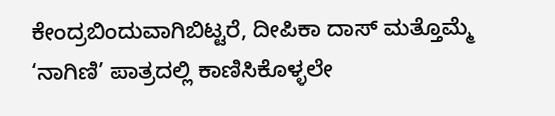ಕೇಂದ್ರಬಿಂದುವಾಗಿಬಿಟ್ಟರೆ, ದೀಪಿಕಾ ದಾಸ್ ಮತ್ತೊಮ್ಮೆ ‘ನಾಗಿಣಿ’ ಪಾತ್ರದಲ್ಲಿ ಕಾಣಿಸಿಕೊಳ್ಳಲೇ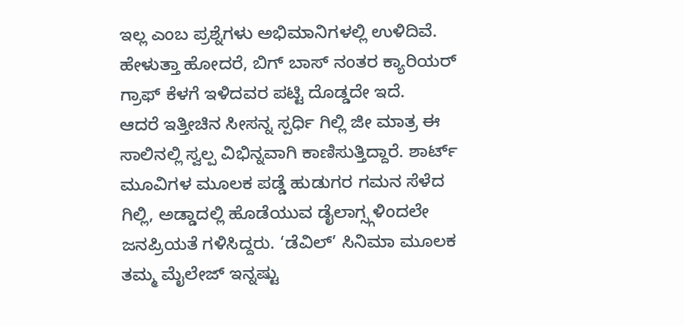ಇಲ್ಲ ಎಂಬ ಪ್ರಶ್ನೆಗಳು ಅಭಿಮಾನಿಗಳಲ್ಲಿ ಉಳಿದಿವೆ. ಹೇಳುತ್ತಾ ಹೋದರೆ, ಬಿಗ್ ಬಾಸ್ ನಂತರ ಕ್ಯಾರಿಯರ್ ಗ್ರಾಫ್ ಕೆಳಗೆ ಇಳಿದವರ ಪಟ್ಟಿ ದೊಡ್ಡದೇ ಇದೆ.
ಆದರೆ ಇತ್ತೀಚಿನ ಸೀಸನ್ನ ಸ್ಪರ್ಧಿ ಗಿಲ್ಲಿ ಜೀ ಮಾತ್ರ ಈ ಸಾಲಿನಲ್ಲಿ ಸ್ವಲ್ಪ ವಿಭಿನ್ನವಾಗಿ ಕಾಣಿಸುತ್ತಿದ್ದಾರೆ. ಶಾರ್ಟ್ ಮೂವಿಗಳ ಮೂಲಕ ಪಡ್ಡೆ ಹುಡುಗರ ಗಮನ ಸೆಳೆದ ಗಿಲ್ಲಿ, ಅಡ್ಡಾದಲ್ಲಿ ಹೊಡೆಯುವ ಡೈಲಾಗ್ಸ್ಗಳಿಂದಲೇ ಜನಪ್ರಿಯತೆ ಗಳಿಸಿದ್ದರು. ‘ಡೆವಿಲ್’ ಸಿನಿಮಾ ಮೂಲಕ ತಮ್ಮ ಮೈಲೇಜ್ ಇನ್ನಷ್ಟು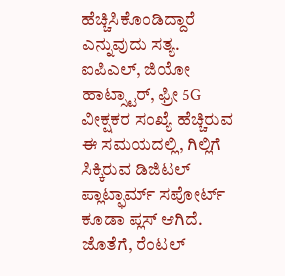ಹೆಚ್ಚಿಸಿಕೊಂಡಿದ್ದಾರೆ ಎನ್ನುವುದು ಸತ್ಯ.
ಐಪಿಎಲ್, ಜಿಯೋ ಹಾಟ್ಸ್ಟಾರ್, ಫ್ರೀ 5G ವೀಕ್ಷಕರ ಸಂಖ್ಯೆ ಹೆಚ್ಚಿರುವ ಈ ಸಮಯದಲ್ಲಿ, ಗಿಲ್ಲಿಗೆ ಸಿಕ್ಕಿರುವ ಡಿಜಿಟಲ್ ಪ್ಲಾಟ್ಫಾರ್ಮ್ ಸಪೋರ್ಟ್ ಕೂಡಾ ಪ್ಲಸ್ ಆಗಿದೆ. ಜೊತೆಗೆ, ರೆಂಟಲ್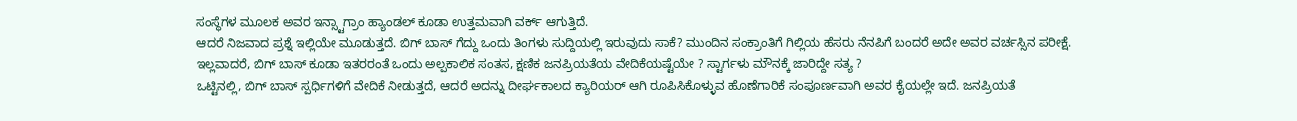ಸಂಸ್ಥೆಗಳ ಮೂಲಕ ಅವರ ಇನ್ಸ್ಟಾಗ್ರಾಂ ಹ್ಯಾಂಡಲ್ ಕೂಡಾ ಉತ್ತಮವಾಗಿ ವರ್ಕ್ ಆಗುತ್ತಿದೆ.
ಆದರೆ ನಿಜವಾದ ಪ್ರಶ್ನೆ ಇಲ್ಲಿಯೇ ಮೂಡುತ್ತದೆ. ಬಿಗ್ ಬಾಸ್ ಗೆದ್ದು ಒಂದು ತಿಂಗಳು ಸುದ್ದಿಯಲ್ಲಿ ಇರುವುದು ಸಾಕೆ? ಮುಂದಿನ ಸಂಕ್ರಾಂತಿಗೆ ಗಿಲ್ಲಿಯ ಹೆಸರು ನೆನಪಿಗೆ ಬಂದರೆ ಅದೇ ಅವರ ವರ್ಚಸ್ಸಿನ ಪರೀಕ್ಷೆ. ಇಲ್ಲವಾದರೆ, ಬಿಗ್ ಬಾಸ್ ಕೂಡಾ ಇತರರಂತೆ ಒಂದು ಅಲ್ಪಕಾಲಿಕ ಸಂತಸ, ಕ್ಷಣಿಕ ಜನಪ್ರಿಯತೆಯ ವೇದಿಕೆಯಷ್ಟೆಯೇ ? ಸ್ಟಾರ್ಗಳು ಮೌನಕ್ಕೆ ಜಾರಿದ್ದೇ ಸತ್ಯ ?
ಒಟ್ಟಿನಲ್ಲಿ, ಬಿಗ್ ಬಾಸ್ ಸ್ಪರ್ಧಿಗಳಿಗೆ ವೇದಿಕೆ ನೀಡುತ್ತದೆ, ಆದರೆ ಅದನ್ನು ದೀರ್ಘಕಾಲದ ಕ್ಯಾರಿಯರ್ ಆಗಿ ರೂಪಿಸಿಕೊಳ್ಳುವ ಹೊಣೆಗಾರಿಕೆ ಸಂಪೂರ್ಣವಾಗಿ ಅವರ ಕೈಯಲ್ಲೇ ಇದೆ. ಜನಪ್ರಿಯತೆ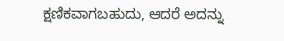ಕ್ಷಣಿಕವಾಗಬಹುದು, ಆದರೆ ಅದನ್ನು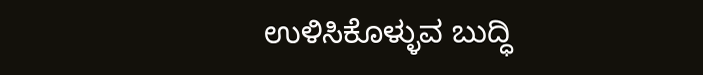ಉಳಿಸಿಕೊಳ್ಳುವ ಬುದ್ಧಿ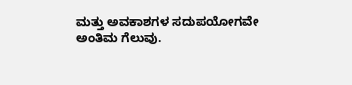ಮತ್ತು ಅವಕಾಶಗಳ ಸದುಪಯೋಗವೇ ಅಂತಿಮ ಗೆಲುವು.